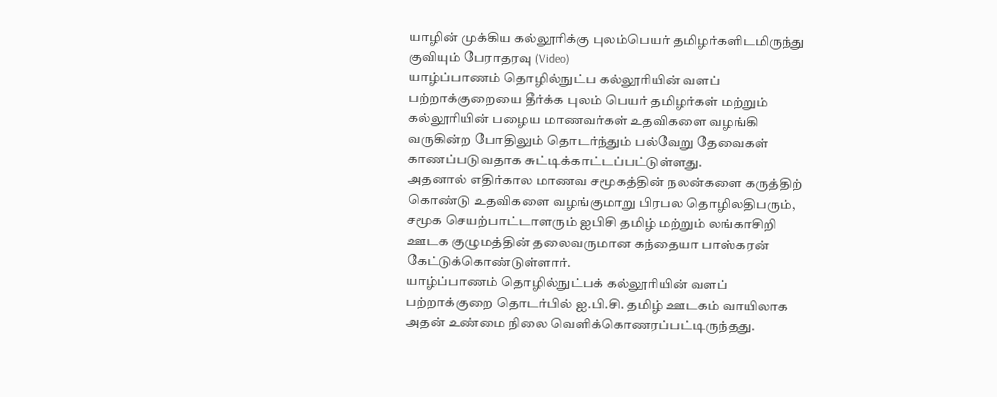யாழின் முக்கிய கல்லூரிக்கு புலம்பெயர் தமிழர்களிடமிருந்து குவியும் பேராதரவு (Video)
யாழ்ப்பாணம் தொழில்நுட்ப கல்லூரியின் வளப் பற்றாக்குறையை தீர்க்க புலம் பெயர் தமிழர்கள் மற்றும் கல்லூரியின் பழைய மாணவர்கள் உதவிகளை வழங்கி வருகின்ற போதிலும் தொடர்ந்தும் பல்வேறு தேவைகள் காணப்படுவதாக சுட்டிக்காட்டப்பட்டுள்ளது.
அதனால் எதிர்கால மாணவ சமூகத்தின் நலன்களை கருத்திற் கொண்டு உதவிகளை வழங்குமாறு பிரபல தொழிலதிபரும், சமூக செயற்பாட்டாளரும் ஐபிசி தமிழ் மற்றும் லங்காசிறி ஊடக குழுமத்தின் தலைவருமான கந்தையா பாஸ்கரன் கேட்டுக்கொண்டுள்ளார்.
யாழ்ப்பாணம் தொழில்நுட்பக் கல்லூரியின் வளப் பற்றாக்குறை தொடர்பில் ஐ.பி.சி. தமிழ் ஊடகம் வாயிலாக அதன் உண்மை நிலை வெளிக்கொணரப்பட்டிருந்தது.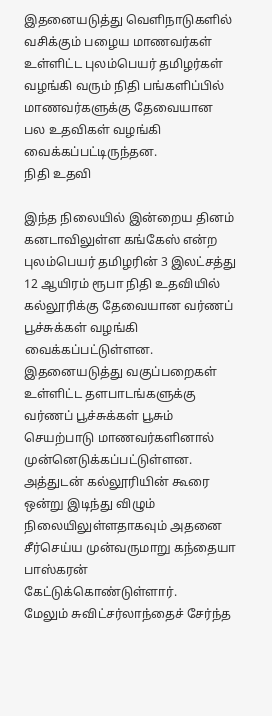இதனையடுத்து வெளிநாடுகளில் வசிக்கும் பழைய மாணவர்கள் உள்ளிட்ட புலம்பெயர் தமிழர்கள் வழங்கி வரும் நிதி பங்களிப்பில் மாணவர்களுக்கு தேவையான பல உதவிகள் வழங்கி வைக்கப்பட்டிருந்தன.
நிதி உதவி

இந்த நிலையில் இன்றைய தினம் கனடாவிலுள்ள கங்கேஸ் என்ற புலம்பெயர் தமிழரின் 3 இலட்சத்து 12 ஆயிரம் ரூபா நிதி உதவியில் கல்லூரிக்கு தேவையான வர்ணப் பூச்சுக்கள் வழங்கி வைக்கப்பட்டுள்ளன.
இதனையடுத்து வகுப்பறைகள் உள்ளிட்ட தளபாடங்களுக்கு வர்ணப் பூச்சுக்கள் பூசும் செயற்பாடு மாணவர்களினால் முன்னெடுக்கப்பட்டுள்ளன.
அத்துடன் கல்லூரியின் கூரை ஒன்று இடிந்து விழும் நிலையிலுள்ளதாகவும் அதனை சீர்செய்ய முன்வருமாறு கந்தையா பாஸ்கரன் கேட்டுக்கொண்டுள்ளார்.
மேலும் சுவிட்சர்லாந்தைச் சேர்ந்த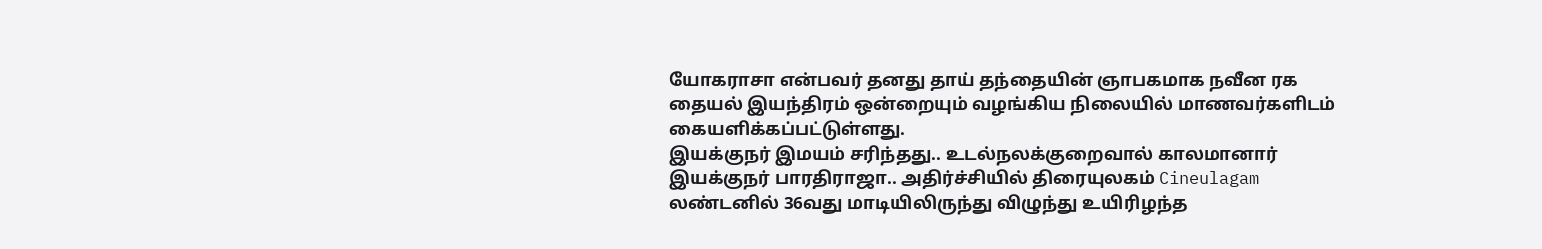யோகராசா என்பவர் தனது தாய் தந்தையின் ஞாபகமாக நவீன ரக தையல் இயந்திரம் ஒன்றையும் வழங்கிய நிலையில் மாணவர்களிடம் கையளிக்கப்பட்டுள்ளது.
இயக்குநர் இமயம் சரிந்தது.. உடல்நலக்குறைவால் காலமானார் இயக்குநர் பாரதிராஜா.. அதிர்ச்சியில் திரையுலகம் Cineulagam
லண்டனில் 36வது மாடியிலிருந்து விழுந்து உயிரிழந்த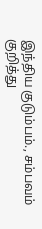இந்திய குடும்பம்., சம்பவம் குறித்து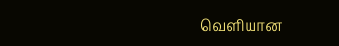வெளியான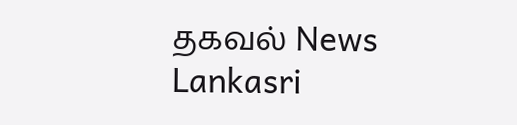தகவல் News Lankasri